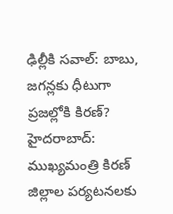ఢిల్లీకి సవాల్: బాబు, జగన్లకు ధీటుగా ప్రజల్లోకి కిరణ్?
హైదరాబాద్: ముఖ్యమంత్రి కిరణ్ జిల్లాల పర్యటనలకు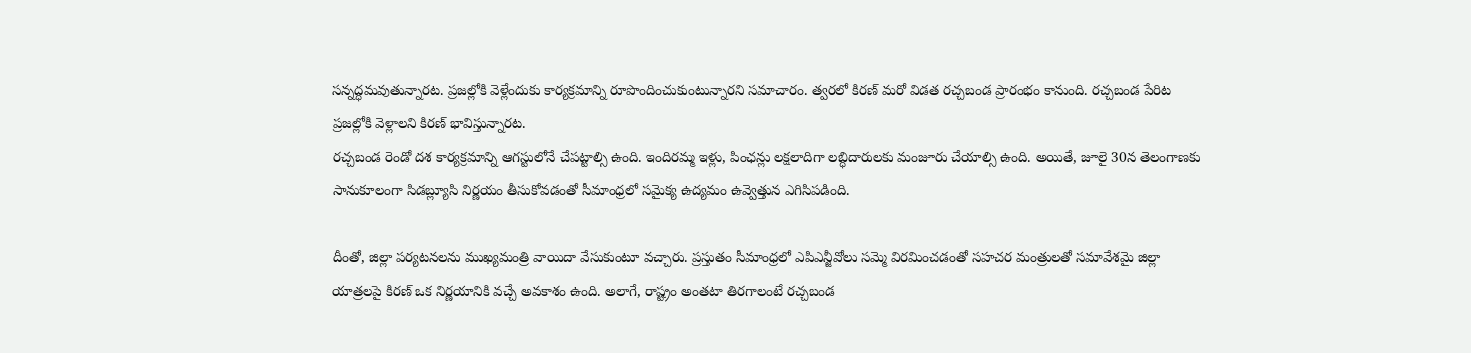సన్నద్ధమవుతున్నారట. ప్రజల్లోకి వెళ్లేందుకు కార్యక్రమాన్ని రూపొందించుకుంటున్నారని సమాచారం. త్వరలో కిరణ్ మరో విడత రచ్చబండ ప్రారంభం కానుంది. రచ్చబండ పేరిట ప్రజల్లోకి వెళ్లాలని కిరణ్ భావిస్తున్నారట.
రచ్చబండ రెండో దశ కార్యక్రమాన్ని ఆగస్టులోనే చేపట్టాల్సి ఉంది. ఇందిరమ్మ ఇళ్లు, పింఛన్లు లక్షలాదిగా లబ్ధిదారులకు మంజూరు చేయాల్సి ఉంది. అయితే, జూలై 30న తెలంగాణకు సానుకూలంగా సిడబ్ల్యూసి నిర్ణయం తీసుకోవడంతో సీమాంధ్రలో సమైక్య ఉద్యమం ఉవ్వెత్తున ఎగిసిపడింది.

దీంతో, జిల్లా పర్యటనలను ముఖ్యమంత్రి వాయిదా వేసుకుంటూ వచ్చారు. ప్రస్తుతం సీమాంధ్రలో ఎపిఎన్జీవోలు సమ్మె విరమించడంతో సహచర మంత్రులతో సమావేశమై జిల్లా యాత్రలపై కిరణ్ ఒక నిర్ణయానికి వచ్చే అవకాశం ఉంది. అలాగే, రాష్ట్రం అంతటా తిరగాలంటే రచ్చబండ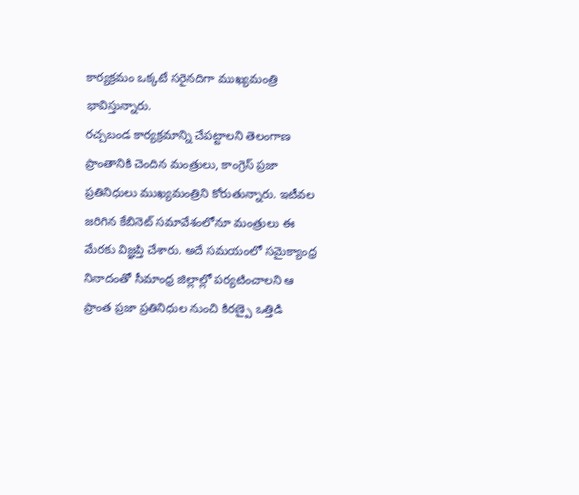కార్యక్రమం ఒక్కటే సరైనదిగా ముఖ్యమంత్రి భావిస్తున్నారు.
రచ్చబండ కార్యక్రమాన్ని చేపట్టాలని తెలంగాణ ప్రాంతానికి చెందిన మంత్రులు, కాంగ్రెస్ ప్రజా ప్రతినిధులు ముఖ్యమంత్రిని కోరుతున్నారు. ఇటీవల జరిగిన కేబినెట్ సమావేశంలోనూ మంత్రులు ఈ మేరకు విజ్ఞప్తి చేశారు. అదే సమయంలో సమైక్యాంధ్ర నినాదంతో సీమాంధ్ర జిల్లాల్లో పర్యటించాలని ఆ ప్రాంత ప్రజా ప్రతినిధుల నుంచి కిరణ్పై ఒత్తిడి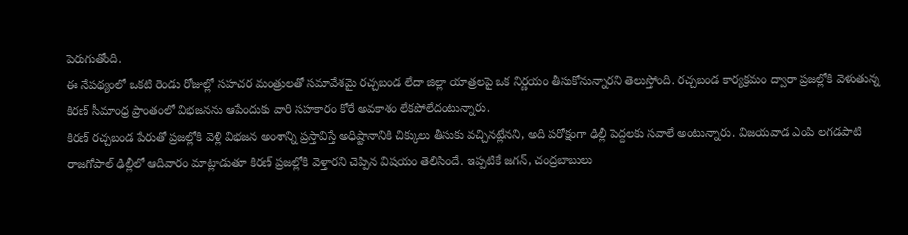పెరుగుతోంది.
ఈ నేపథ్యంలో ఒకటి రెండు రోజుల్లో సహచర మంత్రులతో సమావేశమై రచ్చబండ లేదా జిల్లా యాత్రలపై ఒక నిర్ణయం తీసుకోనున్నారని తెలుస్తోంది. రచ్చబండ కార్యక్రమం ద్వారా ప్రజల్లోకి వెళుతున్న కిరణ్ సీమాంధ్ర ప్రాంతంలో విభజనను ఆపేందుకు వారి సహకారం కోరే అవకాశం లేకపోలేదంటున్నారు.
కిరణ్ రచ్చబండ పేరుతో ప్రజల్లోకి వెళ్లి విభజన అంశాన్ని ప్రస్తావిస్తే అధిష్టానానికి చిక్కులు తీసుకు వచ్చినట్లేనని, అది పరోక్షంగా ఢిల్లీ పెద్దలకు సవాలే అంటున్నారు. విజయవాడ ఎంపి లగడపాటి రాజగోపాల్ ఢిల్లీలో ఆదివారం మాట్లాడుతూ కిరణ్ ప్రజల్లోకి వెళ్తారని చెప్పిన విషయం తెలిసిందే. ఇప్పటికే జగన్, చంద్రబాబులు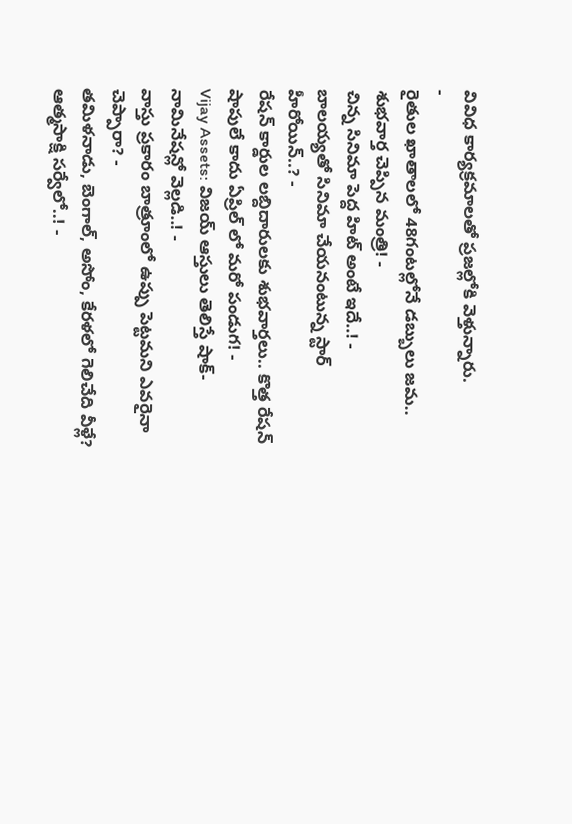వివిధ కార్యక్రమాలతో ప్రజల్లోకి వెళ్తున్నారు.
-
రైతుల ఖాతాలలో 48గంటల్లోనే డబ్బులు జమ.. శుభవార్త చెప్పిన మంత్రి! -
చిన్న సినిమా పెద్ద హిట్ అంటే ఇదే..! -
బాలయ్యతో సినిమా చేయనంటున్న స్టార్ హీరోయిన్..? -
రేషన్ కార్డుల లబ్దిదారులకు శుభవార్తలు.. కొత్త రేషన్ షాపులే కాదు ఏప్రిల్ లో మరో పండుగ! -
Vijay Assets: విజయ్ ఆస్తులు తెలిస్తే షాక్- నామినేషన్లో వెల్లడి..! -
వాస్తు ప్రకారం బాత్రూంలో ఉప్పు పెట్టమని ఎవరైనా చెప్పారా? -
తమిళనాడు, బెంగాల్, అసోం, కేరళలో గెలిచేది వీళ్లే? ఆత్మసాక్షి సర్వేలో..! -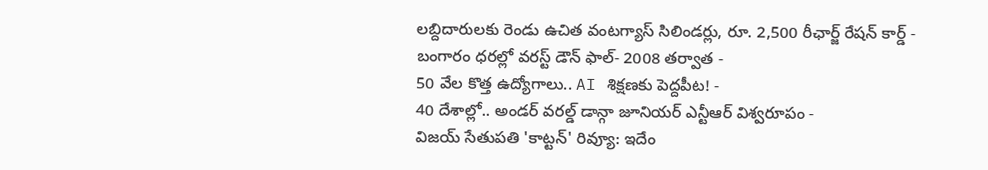లబ్దిదారులకు రెండు ఉచిత వంటగ్యాస్ సిలిండర్లు, రూ. 2,500 రీఛార్జ్ రేషన్ కార్డ్ -
బంగారం ధరల్లో వరస్ట్ డౌన్ ఫాల్- 2008 తర్వాత -
50 వేల కొత్త ఉద్యోగాలు.. AI శిక్షణకు పెద్దపీట! -
40 దేశాల్లో.. అండర్ వరల్డ్ డాన్గా జూనియర్ ఎన్టీఆర్ విశ్వరూపం -
విజయ్ సేతుపతి 'కాట్టన్' రివ్యూ: ఇదేం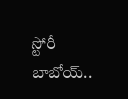స్టోరీ బాబోయ్..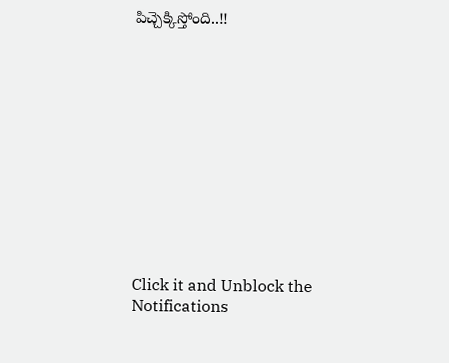పిచ్చెక్కిస్తోంది..!!












Click it and Unblock the Notifications